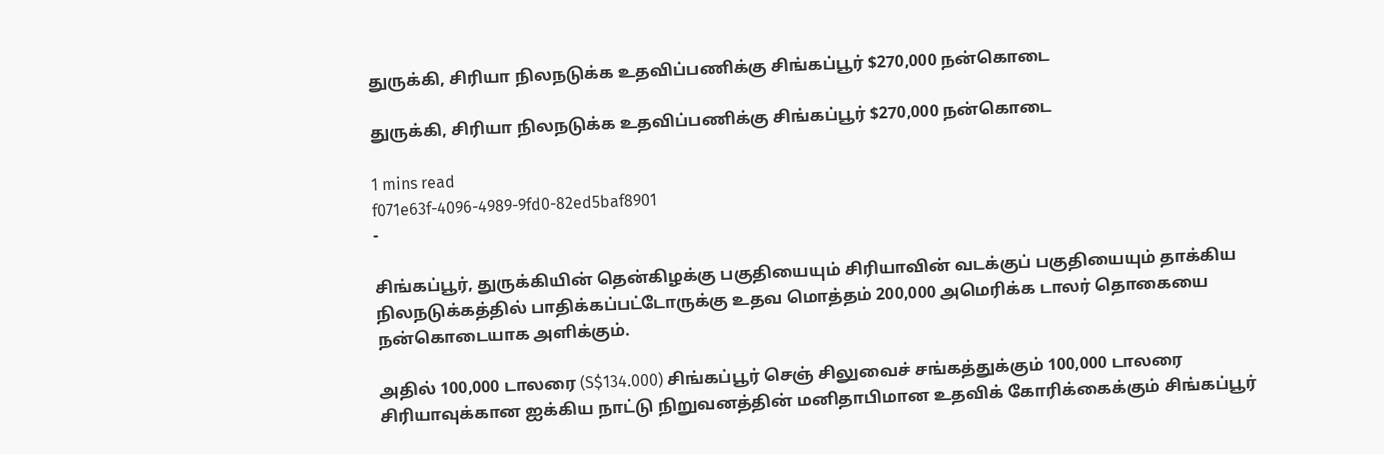துருக்கி, சிரியா நிலநடுக்க உதவிப்பணிக்கு சிங்கப்பூர் $270,000 நன்கொடை

துருக்கி, சிரியா நிலநடுக்க உதவிப்பணிக்கு சிங்கப்பூர் $270,000 நன்கொடை

1 mins read
f071e63f-4096-4989-9fd0-82ed5baf8901
-

சிங்கப்பூர், துருக்கியின் தென்கிழக்கு பகுதியையும் சிரியாவின் வடக்குப் பகுதியையும் தாக்கிய நிலநடுக்கத்தில் பாதிக்கப்பட்டோருக்கு உதவ மொத்தம் 200,000 அமெரிக்க டாலர் தொகையை நன்கொடையாக அளிக்கும்.

அதில் 100,000 டாலரை (S$134.000) சிங்கப்பூர் செஞ் சிலுவைச் சங்கத்துக்கும் 100,000 டாலரை சிரியாவுக்கான ஐக்கிய நாட்டு நிறுவனத்தின் மனிதாபிமான உதவிக் கோரிக்கைக்கும் சிங்கப்பூர்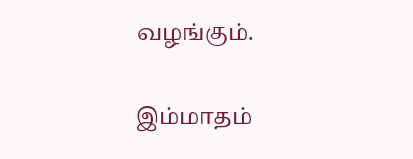வழங்கும்.

இம்மாதம்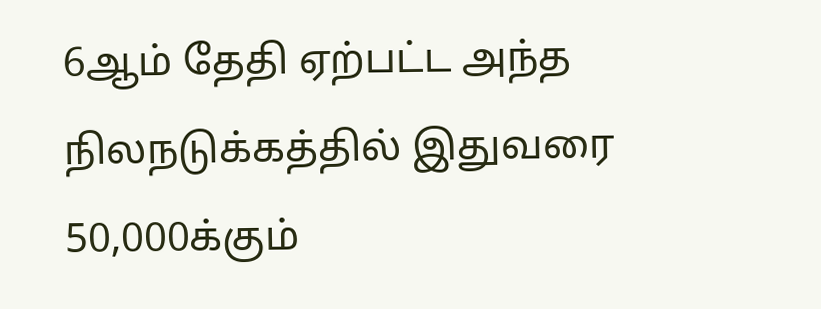6ஆம் தேதி ஏற்பட்ட அந்த நிலநடுக்கத்தில் இதுவரை 50,000க்கும்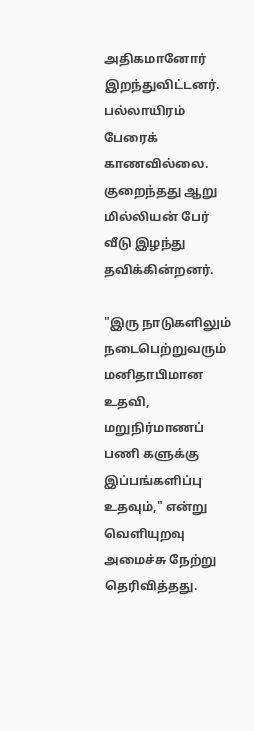அதிகமானோர் இறந்துவிட்டனர். பல்லாயிரம் பேரைக் காணவில்லை. குறைந்தது ஆறு மில்லியன் பேர் வீடு இழந்து தவிக்கின்றனர்.

"இரு நாடுகளிலும் நடைபெற்றுவரும் மனிதாபிமான உதவி, மறுநிர்மாணப் பணி களுக்கு இப்பங்களிப்பு உதவும்," என்று வெளியுறவு அமைச்சு நேற்று தெரிவித்தது.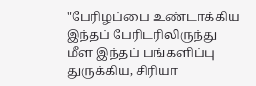"பேரிழப்பை உண்டாக்கிய இந்தப் பேரிடரிலிருந்து மீள இந்தப் பங்களிப்பு துருக்கிய, சிரியா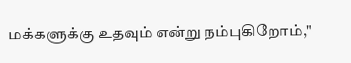மக்களுக்கு உதவும் என்று நம்புகிறோம்,"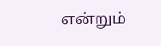என்றும்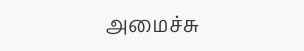அமைச்சு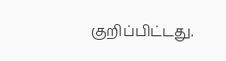குறிப்பிட்டது.